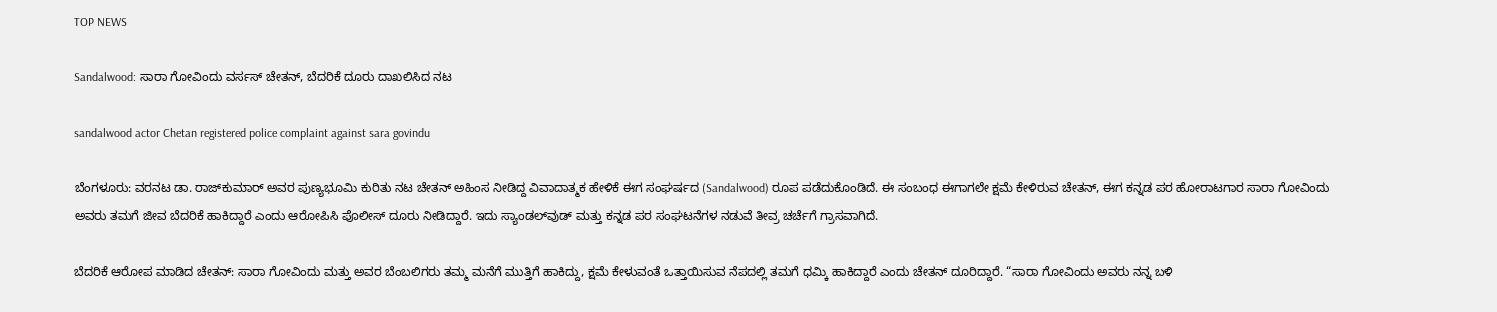TOP NEWS

Sandalwood: ಸಾರಾ ಗೋವಿಂದು ವರ್ಸಸ್ ಚೇತನ್, ಬೆದರಿಕೆ ದೂರು ದಾಖಲಿಸಿದ ನಟ

sandalwood actor Chetan registered police complaint against sara govindu

ಬೆಂಗಳೂರು: ವರನಟ ಡಾ. ರಾಜ್‌ಕುಮಾರ್ ಅವರ ಪುಣ್ಯಭೂಮಿ ಕುರಿತು ನಟ ಚೇತನ್ ಅಹಿಂಸ ನೀಡಿದ್ದ ವಿವಾದಾತ್ಮಕ ಹೇಳಿಕೆ ಈಗ ಸಂಘರ್ಷದ (Sandalwood) ರೂಪ ಪಡೆದುಕೊಂಡಿದೆ. ಈ ಸಂಬಂಧ ಈಗಾಗಲೇ ಕ್ಷಮೆ ಕೇಳಿರುವ ಚೇತನ್, ಈಗ ಕನ್ನಡ ಪರ ಹೋರಾಟಗಾರ ಸಾರಾ ಗೋವಿಂದು ಅವರು ತಮಗೆ ಜೀವ ಬೆದರಿಕೆ ಹಾಕಿದ್ದಾರೆ ಎಂದು ಆರೋಪಿಸಿ ಪೊಲೀಸ್ ದೂರು ನೀಡಿದ್ದಾರೆ. ಇದು ಸ್ಯಾಂಡಲ್‌ವುಡ್ ಮತ್ತು ಕನ್ನಡ ಪರ ಸಂಘಟನೆಗಳ ನಡುವೆ ತೀವ್ರ ಚರ್ಚೆಗೆ ಗ್ರಾಸವಾಗಿದೆ.

ಬೆದರಿಕೆ ಆರೋಪ ಮಾಡಿದ ಚೇತನ್: ಸಾರಾ ಗೋವಿಂದು ಮತ್ತು ಅವರ ಬೆಂಬಲಿಗರು ತಮ್ಮ ಮನೆಗೆ ಮುತ್ತಿಗೆ ಹಾಕಿದ್ದು, ಕ್ಷಮೆ ಕೇಳುವಂತೆ ಒತ್ತಾಯಿಸುವ ನೆಪದಲ್ಲಿ ತಮಗೆ ಧಮ್ಕಿ ಹಾಕಿದ್ದಾರೆ ಎಂದು ಚೇತನ್ ದೂರಿದ್ದಾರೆ. “ಸಾರಾ ಗೋವಿಂದು ಅವರು ನನ್ನ ಬಳಿ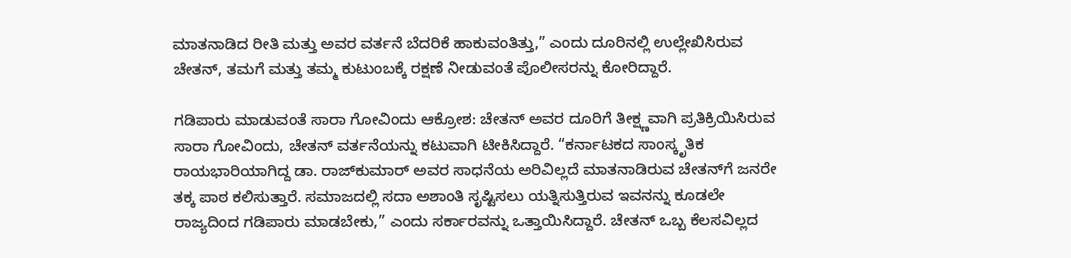ಮಾತನಾಡಿದ ರೀತಿ ಮತ್ತು ಅವರ ವರ್ತನೆ ಬೆದರಿಕೆ ಹಾಕುವಂತಿತ್ತು,” ಎಂದು ದೂರಿನಲ್ಲಿ ಉಲ್ಲೇಖಿಸಿರುವ ಚೇತನ್, ತಮಗೆ ಮತ್ತು ತಮ್ಮ ಕುಟುಂಬಕ್ಕೆ ರಕ್ಷಣೆ ನೀಡುವಂತೆ ಪೊಲೀಸರನ್ನು ಕೋರಿದ್ದಾರೆ.

ಗಡಿಪಾರು ಮಾಡುವಂತೆ ಸಾರಾ ಗೋವಿಂದು ಆಕ್ರೋಶ: ಚೇತನ್ ಅವರ ದೂರಿಗೆ ತೀಕ್ಷ್ಣವಾಗಿ ಪ್ರತಿಕ್ರಿಯಿಸಿರುವ ಸಾರಾ ಗೋವಿಂದು, ಚೇತನ್ ವರ್ತನೆಯನ್ನು ಕಟುವಾಗಿ ಟೀಕಿಸಿದ್ದಾರೆ. “ಕರ್ನಾಟಕದ ಸಾಂಸ್ಕೃತಿಕ ರಾಯಭಾರಿಯಾಗಿದ್ದ ಡಾ. ರಾಜ್‌ಕುಮಾರ್ ಅವರ ಸಾಧನೆಯ ಅರಿವಿಲ್ಲದೆ ಮಾತನಾಡಿರುವ ಚೇತನ್‌ಗೆ ಜನರೇ ತಕ್ಕ ಪಾಠ ಕಲಿಸುತ್ತಾರೆ. ಸಮಾಜದಲ್ಲಿ ಸದಾ ಅಶಾಂತಿ ಸೃಷ್ಟಿಸಲು ಯತ್ನಿಸುತ್ತಿರುವ ಇವನನ್ನು ಕೂಡಲೇ ರಾಜ್ಯದಿಂದ ಗಡಿಪಾರು ಮಾಡಬೇಕು,” ಎಂದು ಸರ್ಕಾರವನ್ನು ಒತ್ತಾಯಿಸಿದ್ದಾರೆ. ಚೇತನ್ ಒಬ್ಬ ಕೆಲಸವಿಲ್ಲದ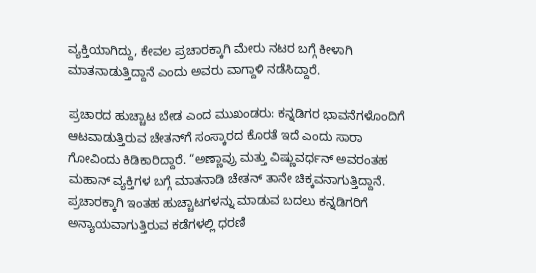ವ್ಯಕ್ತಿಯಾಗಿದ್ದು, ಕೇವಲ ಪ್ರಚಾರಕ್ಕಾಗಿ ಮೇರು ನಟರ ಬಗ್ಗೆ ಕೀಳಾಗಿ ಮಾತನಾಡುತ್ತಿದ್ದಾನೆ ಎಂದು ಅವರು ವಾಗ್ದಾಳಿ ನಡೆಸಿದ್ದಾರೆ.

ಪ್ರಚಾರದ ಹುಚ್ಚಾಟ ಬೇಡ ಎಂದ ಮುಖಂಡರು: ಕನ್ನಡಿಗರ ಭಾವನೆಗಳೊಂದಿಗೆ ಆಟವಾಡುತ್ತಿರುವ ಚೇತನ್‌ಗೆ ಸಂಸ್ಕಾರದ ಕೊರತೆ ಇದೆ ಎಂದು ಸಾರಾ ಗೋವಿಂದು ಕಿಡಿಕಾರಿದ್ದಾರೆ. “ಅಣ್ಣಾವ್ರು ಮತ್ತು ವಿಷ್ಣುವರ್ಧನ್ ಅವರಂತಹ ಮಹಾನ್ ವ್ಯಕ್ತಿಗಳ ಬಗ್ಗೆ ಮಾತನಾಡಿ ಚೇತನ್ ತಾನೇ ಚಿಕ್ಕವನಾಗುತ್ತಿದ್ದಾನೆ. ಪ್ರಚಾರಕ್ಕಾಗಿ ಇಂತಹ ಹುಚ್ಚಾಟಗಳನ್ನು ಮಾಡುವ ಬದಲು ಕನ್ನಡಿಗರಿಗೆ ಅನ್ಯಾಯವಾಗುತ್ತಿರುವ ಕಡೆಗಳಲ್ಲಿ ಧರಣಿ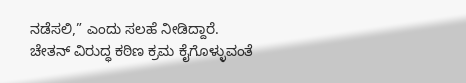ನಡೆಸಲಿ,” ಎಂದು ಸಲಹೆ ನೀಡಿದ್ದಾರೆ. ಚೇತನ್ ವಿರುದ್ಧ ಕಠಿಣ ಕ್ರಮ ಕೈಗೊಳ್ಳುವಂತೆ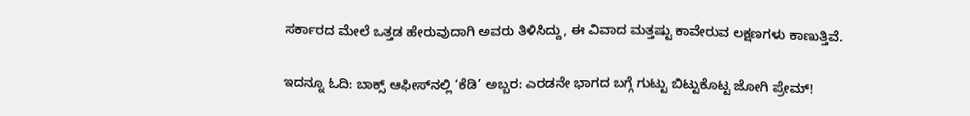ಸರ್ಕಾರದ ಮೇಲೆ ಒತ್ತಡ ಹೇರುವುದಾಗಿ ಅವರು ತಿಳಿಸಿದ್ದು, ಈ ವಿವಾದ ಮತ್ತಷ್ಟು ಕಾವೇರುವ ಲಕ್ಷಣಗಳು ಕಾಣುತ್ತಿವೆ.

ಇದನ್ನೂ ಓದಿ: ಬಾಕ್ಸ್ ಆಫೀಸ್‌ನಲ್ಲಿ ‘ಕೆಡಿ’ ಅಬ್ಬರ: ಎರಡನೇ ಭಾಗದ ಬಗ್ಗೆ ಗುಟ್ಟು ಬಿಟ್ಟುಕೊಟ್ಟ ಜೋಗಿ ಪ್ರೇಮ್!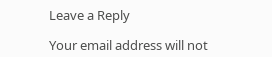Leave a Reply

Your email address will not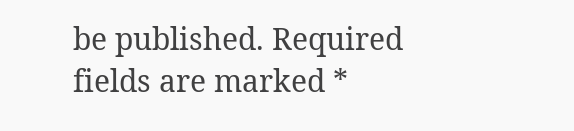be published. Required fields are marked *